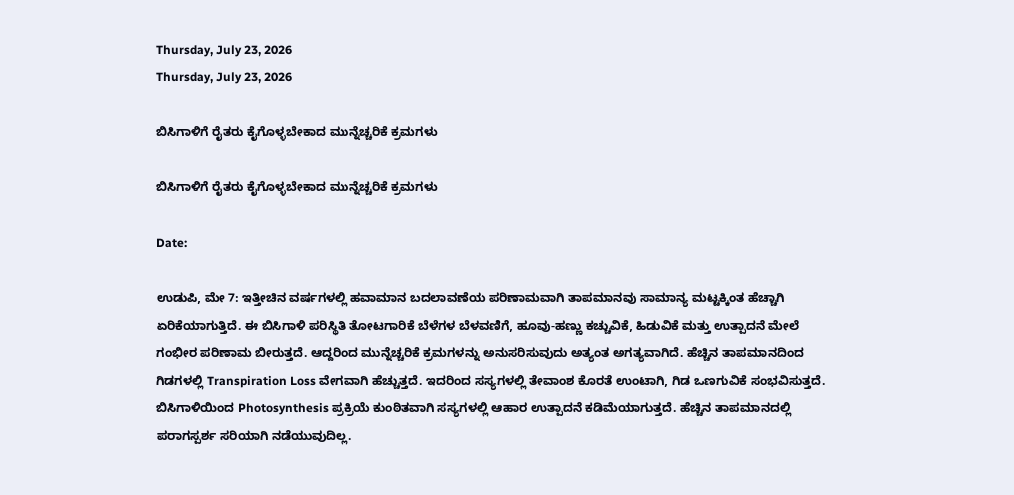Thursday, July 23, 2026
Thursday, July 23, 2026

ಬಿಸಿಗಾಳಿಗೆ ರೈತರು ಕೈಗೊಳ್ಳಬೇಕಾದ ಮುನ್ನೆಚ್ಚರಿಕೆ ಕ್ರಮಗಳು

ಬಿಸಿಗಾಳಿಗೆ ರೈತರು ಕೈಗೊಳ್ಳಬೇಕಾದ ಮುನ್ನೆಚ್ಚರಿಕೆ ಕ್ರಮಗಳು

Date:

ಉಡುಪಿ, ಮೇ 7: ಇತ್ತೀಚಿನ ವರ್ಷಗಳಲ್ಲಿ ಹವಾಮಾನ ಬದಲಾವಣೆಯ ಪರಿಣಾಮವಾಗಿ ತಾಪಮಾನವು ಸಾಮಾನ್ಯ ಮಟ್ಟಕ್ಕಿಂತ ಹೆಚ್ಚಾಗಿ ಏರಿಕೆಯಾಗುತ್ತಿದೆ. ಈ ಬಿಸಿಗಾಳಿ ಪರಿಸ್ಥಿತಿ ತೋಟಗಾರಿಕೆ ಬೆಳೆಗಳ ಬೆಳವಣಿಗೆ, ಹೂವು-ಹಣ್ಣು ಕಚ್ಚುವಿಕೆ, ಹಿಡುವಿಕೆ ಮತ್ತು ಉತ್ಪಾದನೆ ಮೇಲೆ ಗಂಭೀರ ಪರಿಣಾಮ ಬೀರುತ್ತದೆ. ಆದ್ದರಿಂದ ಮುನ್ನೆಚ್ಚರಿಕೆ ಕ್ರಮಗಳನ್ನು ಅನುಸರಿಸುವುದು ಅತ್ಯಂತ ಅಗತ್ಯವಾಗಿದೆ. ಹೆಚ್ಚಿನ ತಾಪಮಾನದಿಂದ ಗಿಡಗಳಲ್ಲಿ Transpiration Loss ವೇಗವಾಗಿ ಹೆಚ್ಚುತ್ತದೆ. ಇದರಿಂದ ಸಸ್ಯಗಳಲ್ಲಿ ತೇವಾಂಶ ಕೊರತೆ ಉಂಟಾಗಿ, ಗಿಡ ಒಣಗುವಿಕೆ ಸಂಭವಿಸುತ್ತದೆ. ಬಿಸಿಗಾಳಿಯಿಂದ Photosynthesis ಪ್ರಕ್ರಿಯೆ ಕುಂಠಿತವಾಗಿ ಸಸ್ಯಗಳಲ್ಲಿ ಆಹಾರ ಉತ್ಪಾದನೆ ಕಡಿಮೆಯಾಗುತ್ತದೆ. ಹೆಚ್ಚಿನ ತಾಪಮಾನದಲ್ಲಿ ಪರಾಗಸ್ಪರ್ಶ ಸರಿಯಾಗಿ ನಡೆಯುವುದಿಲ್ಲ.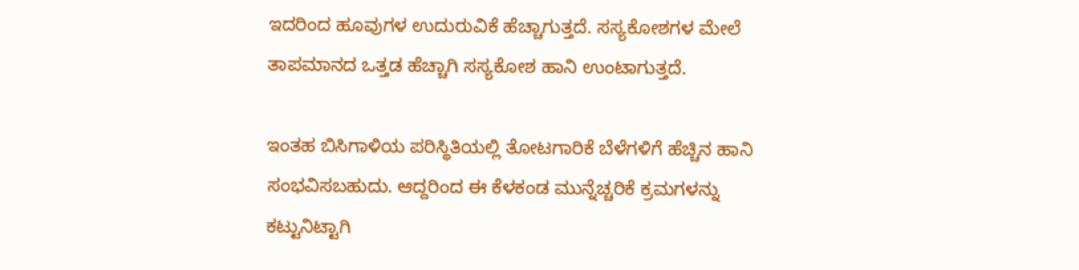ಇದರಿಂದ ಹೂವುಗಳ ಉದುರುವಿಕೆ ಹೆಚ್ಚಾಗುತ್ತದೆ. ಸಸ್ಯಕೋಶಗಳ ಮೇಲೆ ತಾಪಮಾನದ ಒತ್ತಡ ಹೆಚ್ಚಾಗಿ ಸಸ್ಯಕೋಶ ಹಾನಿ ಉಂಟಾಗುತ್ತದೆ.

ಇಂತಹ ಬಿಸಿಗಾಳಿಯ ಪರಿಸ್ಥಿತಿಯಲ್ಲಿ ತೋಟಗಾರಿಕೆ ಬೆಳೆಗಳಿಗೆ ಹೆಚ್ಚಿನ ಹಾನಿ ಸಂಭವಿಸಬಹುದು. ಆದ್ದರಿಂದ ಈ ಕೆಳಕಂಡ ಮುನ್ನೆಚ್ಚರಿಕೆ ಕ್ರಮಗಳನ್ನು ಕಟ್ಟುನಿಟ್ಟಾಗಿ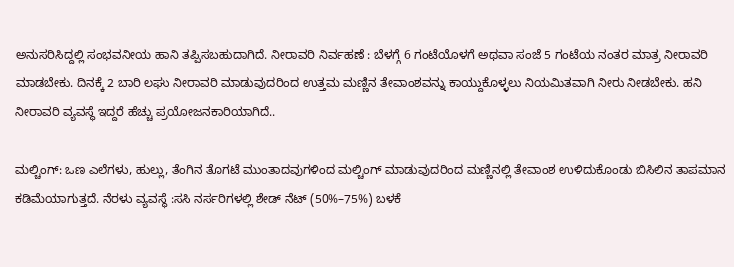ಅನುಸರಿಸಿದ್ದಲ್ಲಿ ಸಂಭವನೀಯ ಹಾನಿ ತಪ್ಪಿಸಬಹುದಾಗಿದೆ. ನೀರಾವರಿ ನಿರ್ವಹಣೆ : ಬೆಳಗ್ಗೆ 6 ಗಂಟೆಯೊಳಗೆ ಅಥವಾ ಸಂಜೆ 5 ಗಂಟೆಯ ನಂತರ ಮಾತ್ರ ನೀರಾವರಿ ಮಾಡಬೇಕು. ದಿನಕ್ಕೆ 2 ಬಾರಿ ಲಘು ನೀರಾವರಿ ಮಾಡುವುದರಿಂದ ಉತ್ತಮ ಮಣ್ಣಿನ ತೇವಾಂಶವನ್ನು ಕಾಯ್ದುಕೊಳ್ಳಲು ನಿಯಮಿತವಾಗಿ ನೀರು ನೀಡಬೇಕು. ಹನಿ ನೀರಾವರಿ ವ್ಯವಸ್ಥೆ ಇದ್ದರೆ ಹೆಚ್ಚು ಪ್ರಯೋಜನಕಾರಿಯಾಗಿದೆ..

ಮಲ್ಚಿಂಗ್: ಒಣ ಎಲೆಗಳು, ಹುಲ್ಲು, ತೆಂಗಿನ ತೊಗಟೆ ಮುಂತಾದವುಗಳಿಂದ ಮಲ್ಚಿಂಗ್ ಮಾಡುವುದರಿಂದ ಮಣ್ಣಿನಲ್ಲಿ ತೇವಾಂಶ ಉಳಿದುಕೊಂಡು ಬಿಸಿಲಿನ ತಾಪಮಾನ ಕಡಿಮೆಯಾಗುತ್ತದೆ. ನೆರಳು ವ್ಯವಸ್ಥೆ :ಸಸಿ ನರ್ಸರಿಗಳಲ್ಲಿ ಶೇಡ್ ನೆಟ್ (50%–75%) ಬಳಕೆ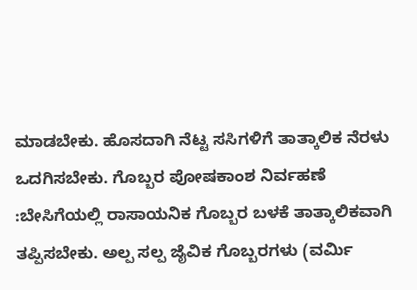ಮಾಡಬೇಕು. ಹೊಸದಾಗಿ ನೆಟ್ಟ ಸಸಿಗಳಿಗೆ ತಾತ್ಕಾಲಿಕ ನೆರಳು ಒದಗಿಸಬೇಕು. ಗೊಬ್ಬರ ಪೋಷಕಾಂಶ ನಿರ್ವಹಣೆ :ಬೇಸಿಗೆಯಲ್ಲಿ ರಾಸಾಯನಿಕ ಗೊಬ್ಬರ ಬಳಕೆ ತಾತ್ಕಾಲಿಕವಾಗಿ ತಪ್ಪಿಸಬೇಕು. ಅಲ್ಪ ಸಲ್ಪ ಜೈವಿಕ ಗೊಬ್ಬರಗಳು (ವರ್ಮಿ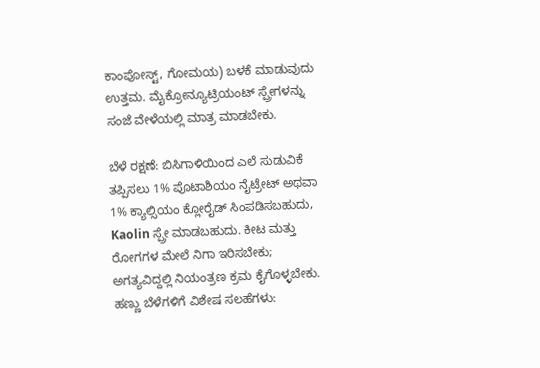ಕಾಂಪೋಸ್ಟ್, ಗೋಮಯ) ಬಳಕೆ ಮಾಡುವುದು ಉತ್ತಮ. ಮೈಕ್ರೋನ್ಯೂಟ್ರಿಯಂಟ್ ಸ್ಪ್ರೇಗಳನ್ನು ಸಂಜೆ ವೇಳೆಯಲ್ಲಿ ಮಾತ್ರ ಮಾಡಬೇಕು.

ಬೆಳೆ ರಕ್ಷಣೆ: ಬಿಸಿಗಾಳಿಯಿಂದ ಎಲೆ ಸುಡುವಿಕೆ ತಪ್ಪಿಸಲು 1% ಪೊಟಾಶಿಯಂ ನೈಟ್ರೇಟ್ ಅಥವಾ 1% ಕ್ಯಾಲ್ಸಿಯಂ ಕ್ಲೋರೈಡ್ ಸಿಂಪಡಿಸಬಹುದು, Kaolin ಸ್ಪ್ರೇ ಮಾಡಬಹುದು. ಕೀಟ ಮತ್ತು ರೋಗಗಳ ಮೇಲೆ ನಿಗಾ ಇರಿಸಬೇಕು; ಅಗತ್ಯವಿದ್ದಲ್ಲಿ ನಿಯಂತ್ರಣ ಕ್ರಮ ಕೈಗೊಳ್ಳಬೇಕು. ಹಣ್ಣು ಬೆಳೆಗಳಿಗೆ ವಿಶೇಷ ಸಲಹೆಗಳು: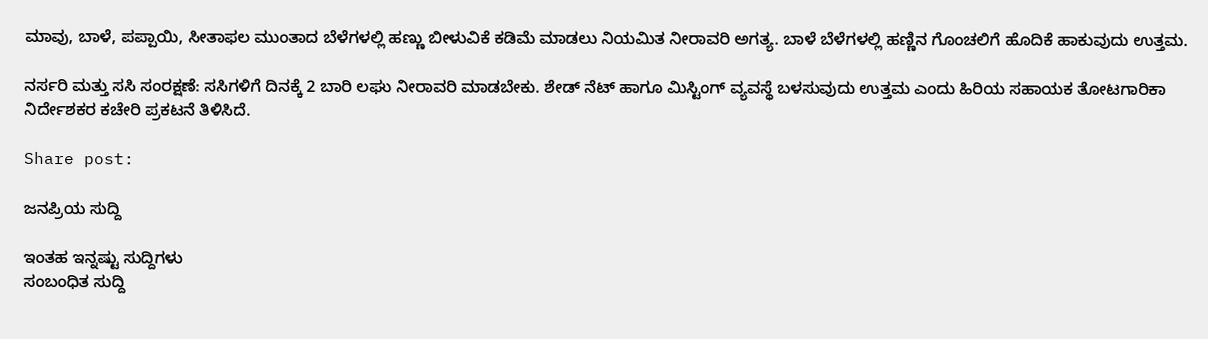ಮಾವು, ಬಾಳೆ, ಪಪ್ಪಾಯಿ, ಸೀತಾಫಲ ಮುಂತಾದ ಬೆಳೆಗಳಲ್ಲಿ ಹಣ್ಣು ಬೀಳುವಿಕೆ ಕಡಿಮೆ ಮಾಡಲು ನಿಯಮಿತ ನೀರಾವರಿ ಅಗತ್ಯ. ಬಾಳೆ ಬೆಳೆಗಳಲ್ಲಿ ಹಣ್ಣಿನ ಗೊಂಚಲಿಗೆ ಹೊದಿಕೆ ಹಾಕುವುದು ಉತ್ತಮ.

ನರ್ಸರಿ ಮತ್ತು ಸಸಿ ಸಂರಕ್ಷಣೆ: ಸಸಿಗಳಿಗೆ ದಿನಕ್ಕೆ 2 ಬಾರಿ ಲಘು ನೀರಾವರಿ ಮಾಡಬೇಕು. ಶೇಡ್ ನೆಟ್ ಹಾಗೂ ಮಿಸ್ಟಿಂಗ್ ವ್ಯವಸ್ಥೆ ಬಳಸುವುದು ಉತ್ತಮ ಎಂದು ಹಿರಿಯ ಸಹಾಯಕ ತೋಟಗಾರಿಕಾ ನಿರ್ದೇಶಕರ ಕಚೇರಿ ಪ್ರಕಟನೆ ತಿಳಿಸಿದೆ.

Share post:

ಜನಪ್ರಿಯ ಸುದ್ದಿ

ಇಂತಹ ಇನ್ನಷ್ಟು ಸುದ್ದಿಗಳು
ಸಂಬಂಧಿತ ಸುದ್ದಿ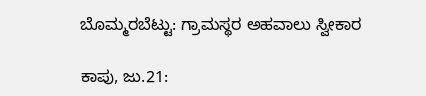ಬೊಮ್ಮರಬೆಟ್ಟು: ಗ್ರಾಮಸ್ಥರ ಅಹವಾಲು ಸ್ವೀಕಾರ

ಕಾಪು, ಜು.21: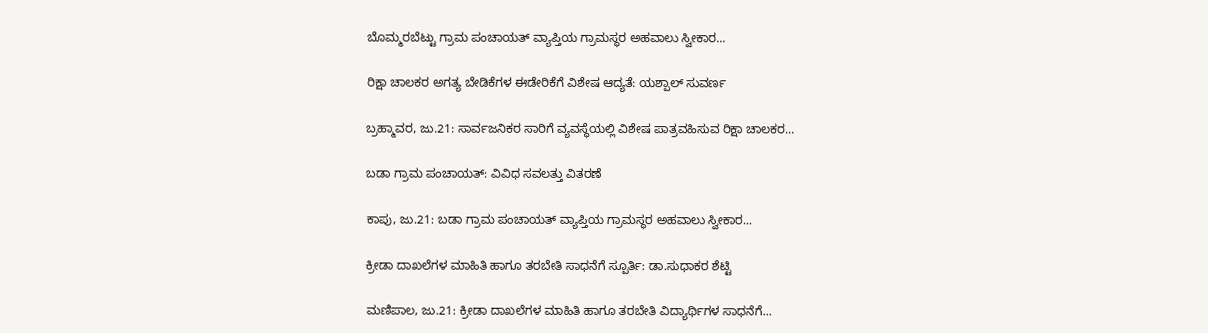ಬೊಮ್ಮರಬೆಟ್ಟು ಗ್ರಾಮ ಪಂಚಾಯತ್ ವ್ಯಾಪ್ತಿಯ ಗ್ರಾಮಸ್ಥರ ಅಹವಾಲು ಸ್ವೀಕಾರ...

ರಿಕ್ಷಾ ಚಾಲಕರ ಅಗತ್ಯ ಬೇಡಿಕೆಗಳ ಈಡೇರಿಕೆಗೆ ವಿಶೇಷ ಆದ್ಯತೆ: ಯಶ್ಪಾಲ್ ಸುವರ್ಣ

ಬ್ರಹ್ಮಾವರ, ಜು.21: ಸಾರ್ವಜನಿಕರ ಸಾರಿಗೆ ವ್ಯವಸ್ಥೆಯಲ್ಲಿ ವಿಶೇಷ ಪಾತ್ರವಹಿಸುವ ರಿಕ್ಷಾ ಚಾಲಕರ...

ಬಡಾ ಗ್ರಾಮ ಪಂಚಾಯತ್: ವಿವಿಧ ಸವಲತ್ತು ವಿತರಣೆ

ಕಾಪು, ಜು.21: ಬಡಾ ಗ್ರಾಮ ಪಂಚಾಯತ್ ವ್ಯಾಪ್ತಿಯ ಗ್ರಾಮಸ್ಥರ ಅಹವಾಲು ಸ್ವೀಕಾರ...

ಕ್ರೀಡಾ ದಾಖಲೆಗಳ ಮಾಹಿತಿ ಹಾಗೂ ತರಬೇತಿ ಸಾಧನೆಗೆ ಸ್ಪೂರ್ತಿ: ಡಾ.ಸುಧಾಕರ ಶೆಟ್ಟಿ

ಮಣಿಪಾಲ, ಜು.21: ಕ್ರೀಡಾ ದಾಖಲೆಗಳ ಮಾಹಿತಿ ಹಾಗೂ ತರಬೇತಿ ವಿದ್ಯಾರ್ಥಿಗಳ ಸಾಧನೆಗೆ...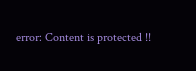error: Content is protected !!